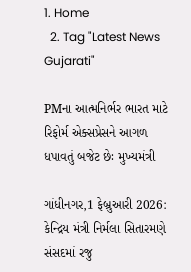1. Home
  2. Tag "Latest News Gujarati"

PMના આત્મનિર્ભર ભારત માટે રિફોર્મ એક્સપ્રેસને આગળ ધપાવતું બજેટ છેઃ મુખ્યમંત્રી

ગાંધીનગર,1 ફેબ્રુઆરી 2026:  કેન્દ્રિય મંત્રી નિર્મલા સિતારમણે સંસદમાં રજુ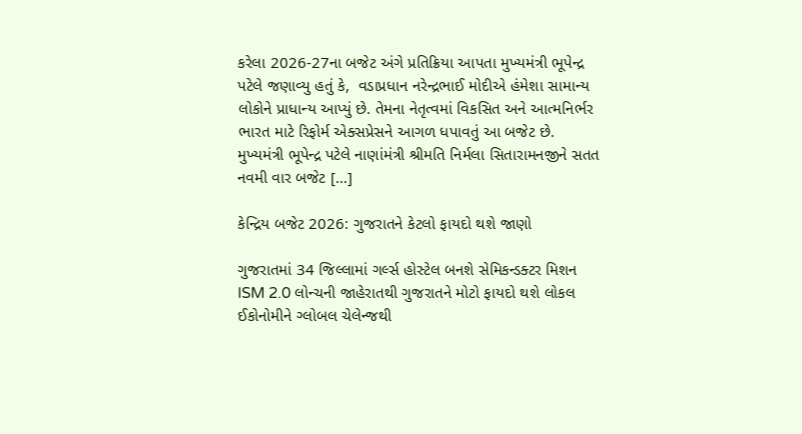કરેલા 2026-27ના બજેટ અંગે પ્રતિક્રિયા આપતા મુખ્યમંત્રી ભૂપેન્દ્ર પટેલે જણાવ્યુ હતું કે,  વડાપ્રધાન નરેન્દ્રભાઈ મોદીએ હંમેશા સામાન્ય લોકોને પ્રાધાન્ય આપ્યું છે. તેમના નેતૃત્વમાં વિકસિત અને આત્મનિર્ભર ભારત માટે રિફોર્મ એક્સપ્રેસને આગળ ધપાવતું આ બજેટ છે. મુખ્યમંત્રી ભૂપેન્દ્ર પટેલે નાણાંમંત્રી શ્રીમતિ નિર્મલા સિતારામનજીને સતત નવમી વાર બજેટ […]

કેન્દ્રિય બજેટ 2026: ગુજરાતને કેટલો ફાયદો થશે જાણો

ગુજરાતમાં 34 જિલ્લામાં ગર્લ્સ હોસ્ટેલ બનશે સેમિકન્ડક્ટર મિશન ISM 2.0 લોન્ચની જાહેરાતથી ગુજરાતને મોટો ફાયદો થશે લોકલ ઈકોનોમીને ગ્લોબલ ચેલેન્જથી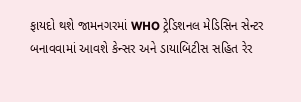ફાયદો થશે જામનગરમાં WHO ટ્રેડિશનલ મેડિસિન સેન્ટર બનાવવામાં આવશે કેન્સર અને ડાયાબિટીસ સહિત રેર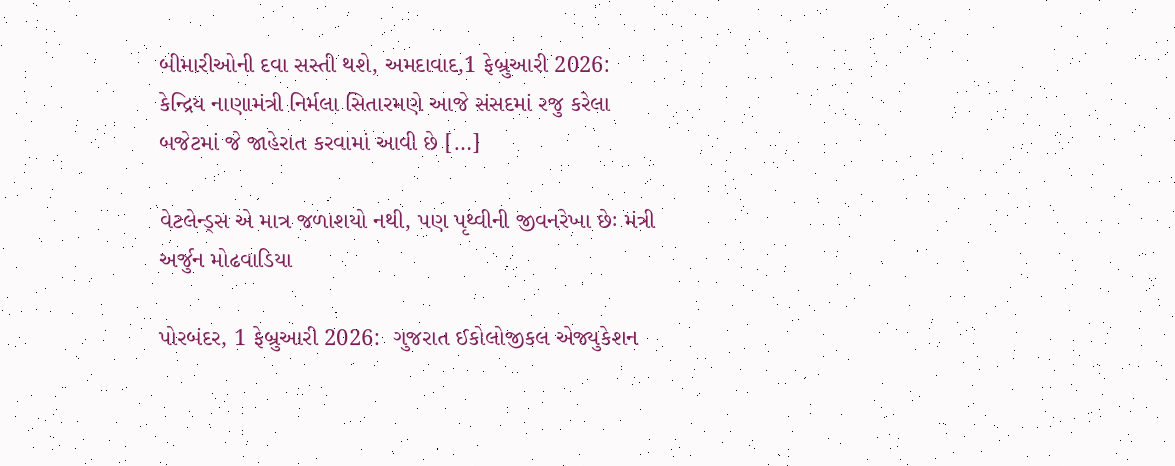બીમારીઓની દવા સસ્તી થશે, અમદાવાદ,1 ફેબ્રુઆરી 2026:  કેન્દ્રિય નાણામંત્રી નિર્મલા સિતારમણે આજે સંસદમાં રજુ કરેલા બજેટમાં જે જાહેરાત કરવામાં આવી છે […]

વેટલેન્ડ્સ એ માત્ર જળાશયો નથી, પણ પૃથ્વીની જીવનરેખા છેઃ મંત્રી અર્જુન મોઢવાડિયા

પોરબંદર, 1 ફેબ્રુઆરી 2026:  ગુજરાત ઈકોલોજીકલ એજ્યુકેશન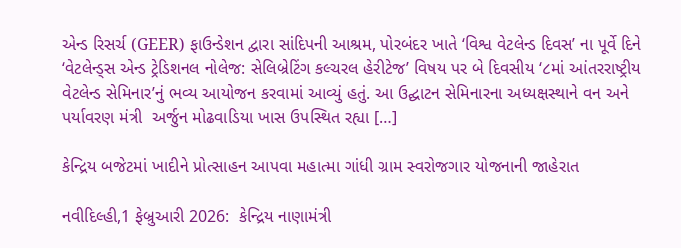એન્ડ રિસર્ચ (GEER) ફાઉન્ડેશન દ્વારા સાંદિપની આશ્રમ, પોરબંદર ખાતે ‘વિશ્વ વેટલેન્ડ દિવસ’ ના પૂર્વે દિને ‘વેટલેન્ડ્સ એન્ડ ટ્રેડિશનલ નોલેજ: સેલિબ્રેટિંગ કલ્ચરલ હેરીટેજ’ વિષય પર બે દિવસીય ‘૮માં આંતરરાષ્ટ્રીય વેટલેન્ડ સેમિનાર’નું ભવ્ય આયોજન કરવામાં આવ્યું હતું. આ ઉદ્ઘાટન સેમિનારના અધ્યક્ષસ્થાને વન અને પર્યાવરણ મંત્રી  અર્જુન મોઢવાડિયા ખાસ ઉપસ્થિત રહ્યા […]

કેન્દ્રિય બજેટમાં ખાદીને પ્રોત્સાહન આપવા મહાત્મા ગાંધી ગ્રામ સ્વરોજગાર યોજનાની જાહેરાત

નવીદિલ્હી,1 ફેબ્રુઆરી 2026:  કેન્દ્રિય નાણામંત્રી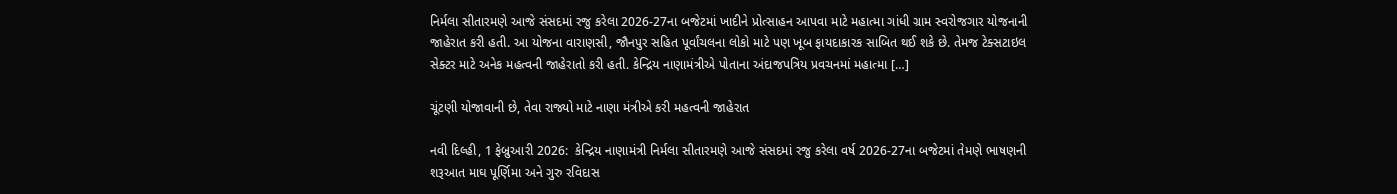નિર્મલા સીતારમણે આજે સંસદમાં રજુ કરેલા 2026-27ના બજેટમાં ખાદીને પ્રોત્સાહન આપવા માટે મહાત્મા ગાંધી ગ્રામ સ્વરોજગાર યોજનાની જાહેરાત કરી હતી. આ યોજના વારાણસી, જૌનપુર સહિત પૂર્વાંચલના લોકો માટે પણ ખૂબ ફાયદાકારક સાબિત થઈ શકે છે. તેમજ ટેક્સટાઇલ સેક્ટર માટે અનેક મહત્વની જાહેરાતો કરી હતી. કેન્દ્રિય નાણામંત્રીએ પોતાના અંદાજપત્રિય પ્રવચનમાં મહાત્મા […]

ચૂંટણી યોજાવાની છે, તેવા રાજ્યો માટે નાણા મંત્રીએ કરી મહત્વની જાહેરાત

નવી દિલ્હી, 1 ફેબ્રુઆરી 2026:  કેન્દ્રિય નાણામંત્રી નિર્મલા સીતારમણે આજે સંસદમાં રજુ કરેલા વર્ષ 2026-27ના બજેટમાં તેમણે ભાષણની શરૂઆત માઘ પૂર્ણિમા અને ગુરુ રવિદાસ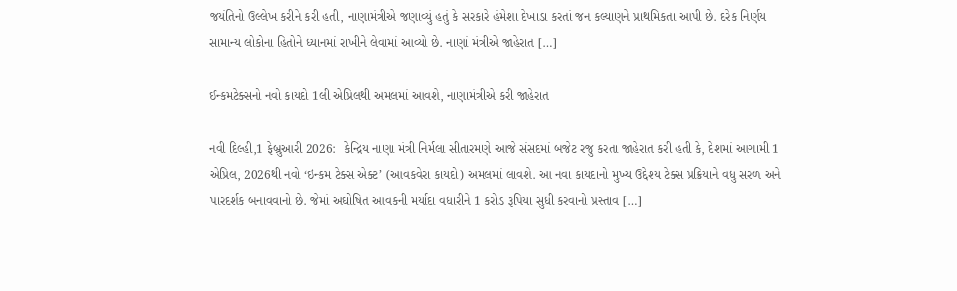જયંતિનો ઉલ્લેખ કરીને કરી હતી, નાણામંત્રીએ જણાવ્યું હતું કે સરકારે હંમેશા દેખાડા કરતાં જન કલ્યાણને પ્રાથમિકતા આપી છે. દરેક નિર્ણય સામાન્ય લોકોના હિતોને ધ્યાનમાં રાખીને લેવામાં આવ્યો છે. નાણાં મંત્રીએ જાહેરાત […]

ઈન્કમટેક્સનો નવો કાયદો 1લી એપ્રિલથી અમલમાં આવશે, નાણામંત્રીએ કરી જાહેરાત

નવી દિલ્હી,1 ફેબ્રુઆરી 2026:  કેન્દ્રિય નાણા મંત્રી નિર્મલા સીતારમણે આજે સંસદમાં બજેટ રજુ કરતા જાહેરાત કરી હતી કે, દેશમાં આગામી 1 એપ્રિલ, 2026થી નવો ‘ઇન્કમ ટેક્સ એક્ટ’ (આવકવેરા કાયદો) અમલમાં લાવશે. આ નવા કાયદાનો મુખ્ય ઉદ્દેશ્ય ટેક્સ પ્રક્રિયાને વધુ સરળ અને પારદર્શક બનાવવાનો છે. જેમાં અઘોષિત આવકની મર્યાદા વધારીને 1 કરોડ રૂપિયા સુધી કરવાનો પ્રસ્તાવ […]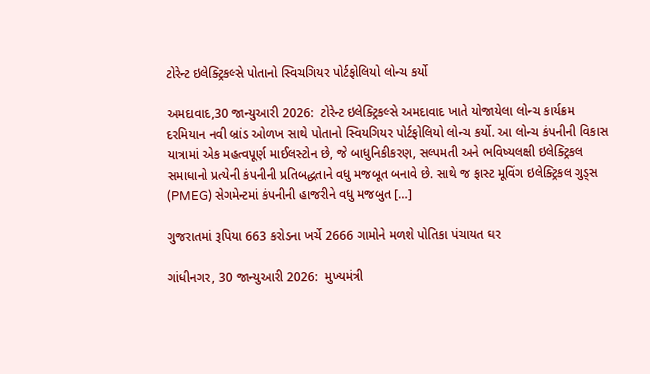ટોરેન્ટ ઇલેક્ટ્રિકલ્સે પોતાનો સ્વિચગિયર પોર્ટફોલિયો લોન્ચ કર્યો

અમદાવાદ,30 જાન્યુઆરી 2026:  ટોરેન્ટ ઇલેક્ટ્રિકલ્સે અમદાવાદ ખાતે યોજાયેલા લોન્ચ કાર્યક્રમ દરમિયાન નવી બ્રાંડ ઓળખ સાથે પોતાનો સ્વિયગિયર પોર્ટફોલિયો લોન્ચ કર્યો. આ લોન્ચ કંપનીની વિકાસ યાત્રામાં એક મહત્વપૂર્ણ માઈલસ્ટોન છે, જે બાધુનિકીકરણ, સલ્પમતી અને ભવિષ્યલક્ષી ઇલેક્ટ્રિકલ સમાધાનો પ્રત્યેની કંપનીની પ્રતિબદ્ધતાને વધુ મજબૂત બનાવે છે. સાથે જ ફાસ્ટ મૂવિંગ ઇલેક્ટ્રિકલ ગુડ્સ (PMEG) સેગમેન્ટમાં કંપનીની હાજરીને વધુ મજબુત […]

ગુજરાતમાં રૂપિયા 663 કરોડના ખર્ચે 2666 ગામોને મળશે પોતિકા પંચાયત ઘર

ગાંધીનગર, 30 જાન્યુઆરી 2026:  મુખ્યમંત્રી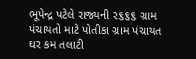ભૂપેન્દ્ર પટેલે રાજ્યની ૨૬૬૬ ગ્રામ પંચાયતો માટે પોતીકા ગ્રામ પંચાયત ઘર કમ તલાટી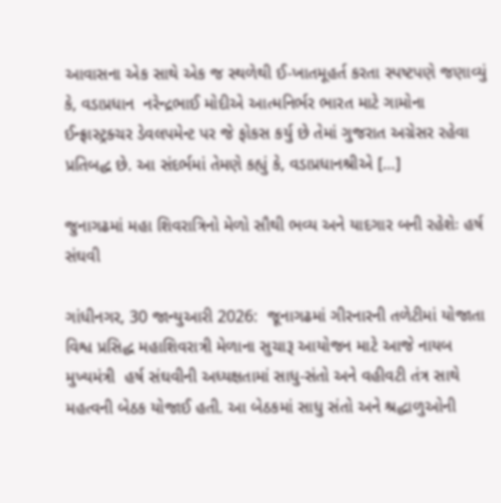આવાસના એક સાથે એક જ સ્થળેથી ઈ-ખાતમૂહર્ત કરતા સ્પષ્ટપણે જણાવ્યું કે, વડાપ્રધાન  નરેન્દ્રભાઈ મોદીએ આત્મનિર્ભર ભારત માટે ગામોના ઈન્ફ્રાસ્ટ્રક્ચર ડેવલપમેન્ટ પર જે ફોકસ કર્યુ છે તેમાં ગુજરાત અગ્રેસર રહેવા પ્રતિબદ્ધ છે. આ સંદર્ભમાં તેમણે કહ્યું કે, વડાપ્રધાનશ્રીએ […]

જુનાગઢમાં મહા શિવરાત્રિનો મેળો સૌથી ભવ્ય અને યાદગાર બની રહેશેઃ હર્ષ સંઘવી

ગાંધીનગર, 30 જાન્યુઆરી 2026:  જૂનાગઢમાં ગીરનારની તળેટીમાં યોજાતા વિશ્વ પ્રસિદ્ધ મહાશિવરાત્રી મેળાના સુચારૂ આયોજન માટે આજે નાયબ મુખ્યમંત્રી  હર્ષ સંઘવીની અધ્યક્ષતામાં સાધુ-સંતો અને વહીવટી તંત્ર સાથે મહત્વની બેઠક યોજાઈ હતી. આ બેઠકમાં સાધુ સંતો અને શ્રદ્ધાળુઓની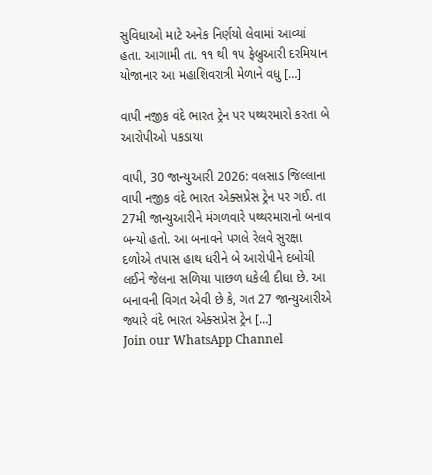સુવિધાઓ માટે અનેક નિર્ણયો લેવામાં આવ્યાં હતા. આગામી તા. ૧૧ થી ૧૫ ફેબ્રુઆરી દરમિયાન યોજાનાર આ મહાશિવરાત્રી મેળાને વધુ […]

વાપી નજીક વંદે ભારત ટ્રેન પર પથ્થરમારો કરતા બે આરોપીઓ પકડાયા

વાપી, 30 જાન્યુઆરી 2026: વલસાડ જિલ્લાના વાપી નજીક વંદે ભારત એક્સપ્રેસ ટ્રેન પર ગઈ. તા 27મી જાન્યુઆરીને મંગળવારે પથ્થરમારાનો બનાવ બન્યો હતો. આ બનાવને પગલે રેલવે સુરક્ષા દળોએ તપાસ હાથ ધરીને બે આરોપીને દબોચી લઈને જેલના સળિયા પાછળ ધકેલી દીધા છે. આ બનાવની વિગત એવી છે કે, ગત 27 જાન્યુઆરીએ જ્યારે વંદે ભારત એક્સપ્રેસ ટ્રેન […]
Join our WhatsApp Channel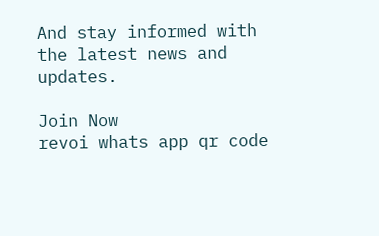And stay informed with the latest news and updates.

Join Now
revoi whats app qr code